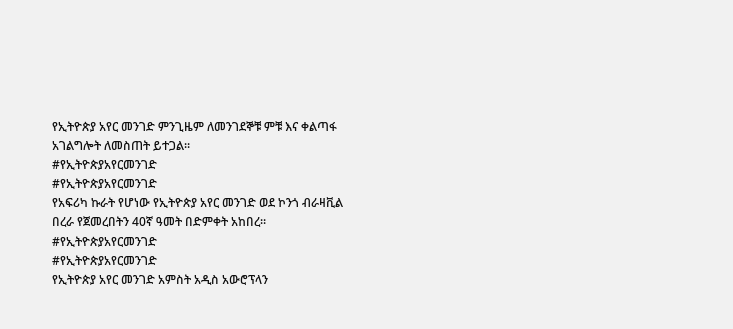የኢትዮጵያ አየር መንገድ ምንጊዜም ለመንገደኞቹ ምቹ እና ቀልጣፋ አገልግሎት ለመስጠት ይተጋል።
#የኢትዮጵያአየርመንገድ
#የኢትዮጵያአየርመንገድ
የአፍሪካ ኩራት የሆነው የኢትዮጵያ አየር መንገድ ወደ ኮንጎ ብራዛቪል በረራ የጀመረበትን 40ኛ ዓመት በድምቀት አከበረ።
#የኢትዮጵያአየርመንገድ
#የኢትዮጵያአየርመንገድ
የኢትዮጵያ አየር መንገድ አምስት አዲስ አውሮፕላን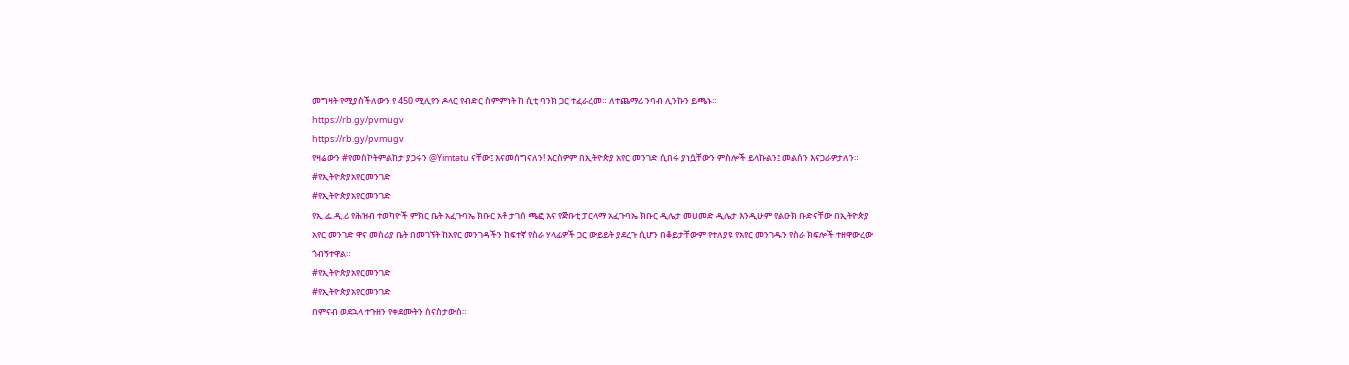መግዛት የሚያስችለውን የ 450 ሚሊየን ዶላር የብድር ስምምነት ከ ሲቲ ባንክ ጋር ተፈራረመ። ለተጨማሪ ንባብ ሊንኩን ይጫኑ።
https://rb.gy/pvmugv
https://rb.gy/pvmugv
የዛሬውን #የመስኮትምልከታ ያጋሩን @Yimtatu ናቸው፤ እናመሰግናለን! እርስዎም በኢትዮጵያ አየር መንገድ ሲበሩ ያነሷቸውን ምስሎች ይላኩልን፤ መልሰን እናጋራዎታለን።
#የኢትዮጵያአየርመንገድ
#የኢትዮጵያአየርመንገድ
የኢ.ፌ.ዲ.ሪ የሕዝብ ተወካዮች ምክር ቤት አፈጉባኤ ክቡር አቶ ታገሰ ጫፎ እና የጅቡቲ ፓርላማ አፈጉባኤ ክቡር ዲሌታ መሀመድ ዲሌታ እንዲሁም የልዑክ ቡድናቸው በኢትዮጵያ አየር መንገድ ዋና መስሪያ ቤት በመገኘት ከአየር መንገዳችን ከፍተኛ የስራ ሃላፊዎች ጋር ውይይት ያደረጉ ሲሆን በቆይታቸውም የተለያዩ የአየር መንገዱን የስራ ክፍሎች ተዘዋውረው ጎብኝተዋል።
#የኢትዮጵያአየርመንገድ
#የኢትዮጵያአየርመንገድ
በምናብ ወደኋላ ተጉዘን የቀደሙትን ስናስታውስ።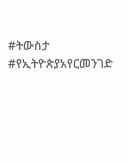#ትውስታ #የኢትዮጵያአየርመንገድ